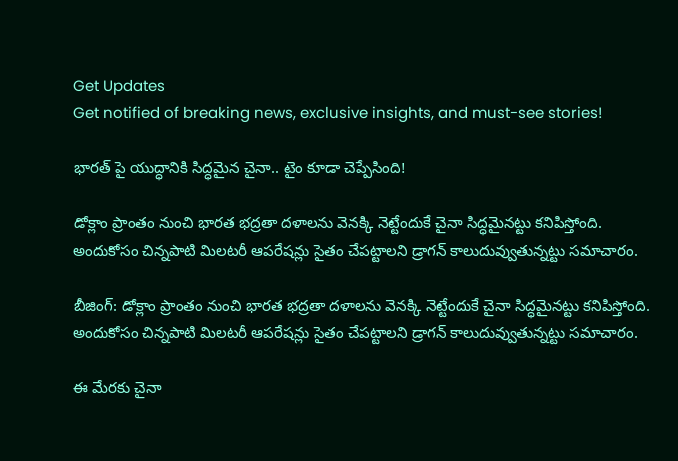Get Updates
Get notified of breaking news, exclusive insights, and must-see stories!

భారత్ పై యుద్ధానికి సిద్ధమైన చైనా.. టైం కూడా చెప్పేసింది!

డోక్లాం ప్రాంతం నుంచి భారత భద్రతా దళాలను వెనక్కి నెట్టేందుకే చైనా సిద్ధమైనట్టు కనిపిస్తోంది. అందుకోసం చిన్నపాటి మిలటరీ ఆపరేషన్లు సైతం చేపట్టాలని డ్రాగన్ కాలుదువ్వుతున్నట్టు సమాచారం.

బీజింగ్: డోక్లాం ప్రాంతం నుంచి భారత భద్రతా దళాలను వెనక్కి నెట్టేందుకే చైనా సిద్ధమైనట్టు కనిపిస్తోంది. అందుకోసం చిన్నపాటి మిలటరీ ఆపరేషన్లు సైతం చేపట్టాలని డ్రాగన్ కాలుదువ్వుతున్నట్టు సమాచారం.

ఈ మేరకు చైనా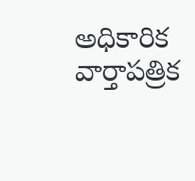అధికారిక వార్తాపత్రిక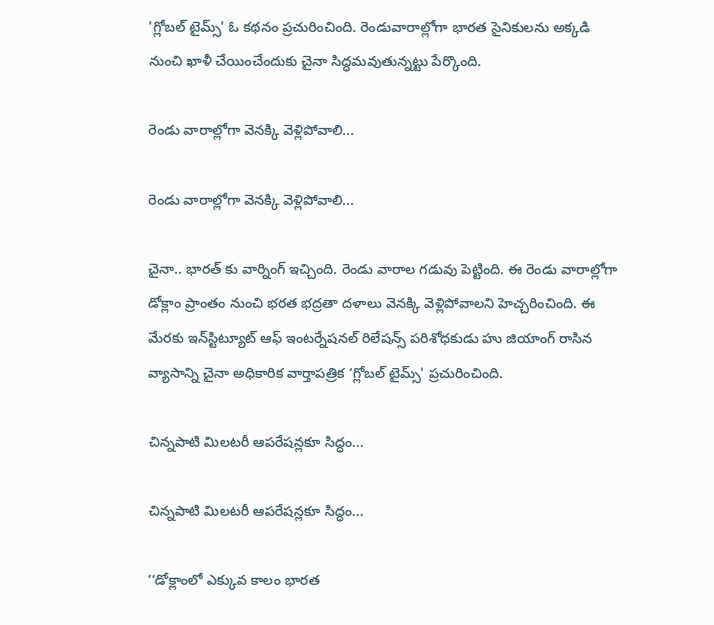'గ్లోబల్ టైమ్స్' ఓ కథనం ప్రచురించింది. రెండువారాల్లోగా భారత సైనికులను అక్కడి నుంచి ఖాళీ చేయించేందుకు చైనా సిద్ధమవుతున్నట్టు పేర్కొంది.

రెండు వారాల్లోగా వెనక్కి వెళ్లిపోవాలి...

రెండు వారాల్లోగా వెనక్కి వెళ్లిపోవాలి...

చైనా.. భారత్ కు వార్నింగ్ ఇచ్చింది. రెండు వారాల గడువు పెట్టింది. ఈ రెండు వారాల్లోగా డోక్లాం ప్రాంతం నుంచి భరత భద్రతా దళాలు వెనక్కి వెళ్లిపోవాలని హెచ్చరించింది. ఈ మేరకు ఇన్‌స్టిట్యూట్ ఆఫ్ ఇంటర్నేషనల్ రిలేషన్స్ పరిశోధకుడు హు జియాంగ్ రాసిన వ్యాసాన్ని చైనా అధికారిక వార్తాపత్రిక ‘గ్లోబల్ టైమ్స్' ప్రచురించింది.

చిన్నపాటి మిలటరీ ఆపరేషన్లకూ సిద్ధం...

చిన్నపాటి మిలటరీ ఆపరేషన్లకూ సిద్ధం...

‘‘డోక్లాంలో ఎక్కువ కాలం భారత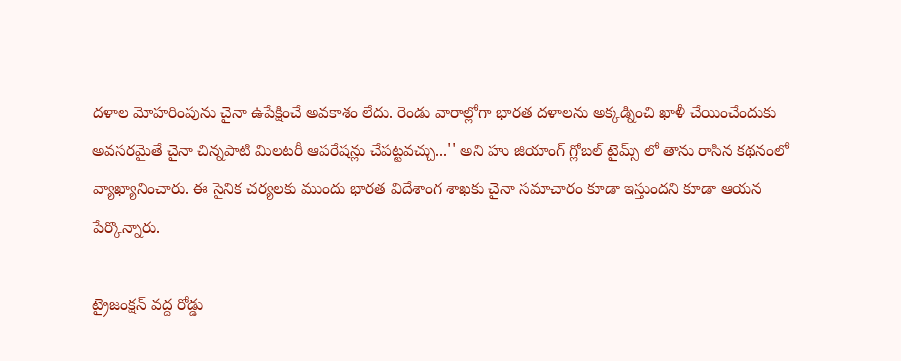దళాల మోహరింపును చైనా ఉపేక్షించే అవకాశం లేదు. రెండు వారాల్లోగా భారత దళాలను అక్కడ్నించి ఖాళీ చేయించేందుకు అవసరమైతే చైనా చిన్నపాటి మిలటరీ ఆపరేషన్లు చేపట్టవచ్చు...'' అని హు జియాంగ్ గ్లోబల్ టైమ్స్ లో తాను రాసిన కథనంలో వ్యాఖ్యానించారు. ఈ సైనిక చర్యలకు ముందు భారత విదేశాంగ శాఖకు చైనా సమాచారం కూడా ఇస్తుందని కూడా ఆయన పేర్కొన్నారు.

ట్రైజంక్షన్ వద్ద రోడ్డు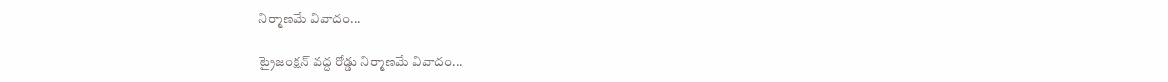నిర్మాణమే వివాదం...

ట్రైజంక్షన్ వద్ద రోడ్డు నిర్మాణమే వివాదం...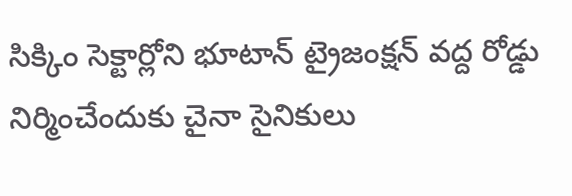సిక్కిం సెక్టార్లోని భూటాన్ ట్రైజంక్షన్ వద్ద రోడ్డు నిర్మించేందుకు చైనా సైనికులు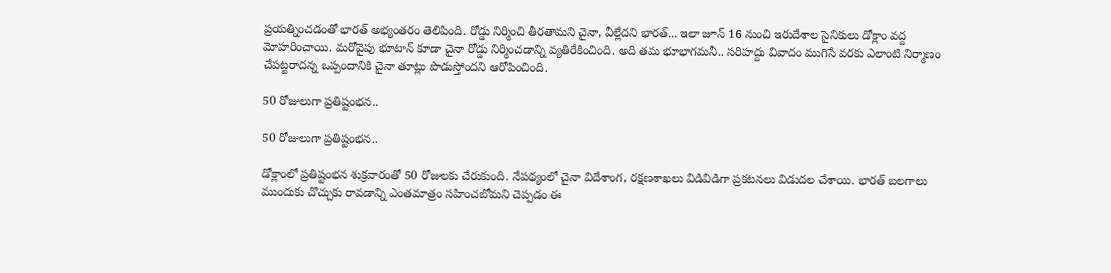ప్రయత్నించడంతో భారత్ అభ్యంతరం తెలిపింది. రోడ్డు నిర్మించి తీరతామని చైనా, వీల్లేదని భారత్... ఇలా జూన్ 16 నుంచి ఇరుదేశాల సైనికులు డోక్లాం వద్ద మోహరించాయి. మరోవైపు భూటాన్ కూడా చైనా రోడ్డు నిర్మించడాన్ని వ్యతిరేకించింది. అది తమ భూభాగమనీ.. సరిహద్దు వివాదం ముగిసే వరకు ఎలాంటి నిర్మాణం చేపట్టరాదన్న ఒప్పందానికి చైనా తూట్లు పొడుస్తోందని ఆరోపించింది.

50 రోజులుగా ప్రతిష్టంభన..

50 రోజులుగా ప్రతిష్టంభన..

డోక్లాంలో ప్రతిష్టంభన శుక్రవారంతో 50 రోజులకు చేరుకుంది. నేపథ్యంలో చైనా విదేశాంగ, రక్షణశాఖలు విడివిడిగా ప్రకటనలు విడుదల చేశాయి. భారత్‌ బలగాలు ముందుకు చొచ్చుకు రావడాన్ని ఎంతమాత్రం సహించబోమని చెప్పడం ఈ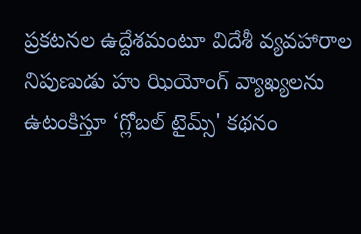ప్రకటనల ఉద్దేశమంటూ విదేశీ వ్యవహారాల నిపుణుడు హు ఝియోంగ్‌ వ్యాఖ్యలను ఉటంకిస్తూ ‘గ్లోబల్‌ టైమ్స్‌' కథనం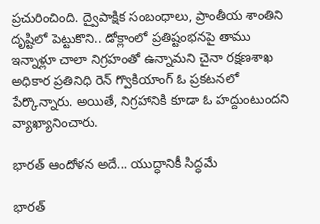ప్రచురించింది. ద్వైపాక్షిక సంబంధాలు, ప్రాంతీయ శాంతిని దృష్టిలో పెట్టుకొని.. డోక్లాంలో ప్రతిష్టంభనపై తాము ఇన్నాళ్లూ చాలా నిగ్రహంతో ఉన్నామని చైనా రక్షణశాఖ అధికార ప్రతినిధి రెన్‌ గ్వొకియాంగ్‌ ఓ ప్రకటనలో పేర్కొన్నారు. అయితే, నిగ్రహానికి కూడా ఓ హద్దుంటుందని వ్యాఖ్యానించారు.

భారత్ ఆందోళన అదే... యుద్ధానికీ సిద్ధమే

భారత్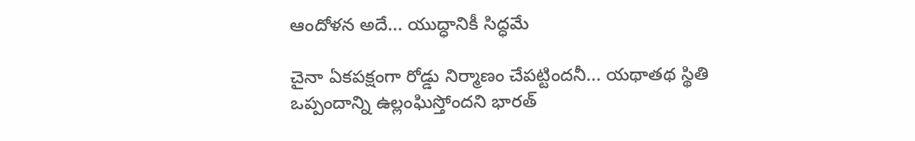ఆందోళన అదే... యుద్ధానికీ సిద్ధమే

చైనా ఏకపక్షంగా రోడ్డు నిర్మాణం చేపట్టిందనీ... యథాతథ స్థితి ఒప్పందాన్ని ఉల్లంఘిస్తోందని భారత్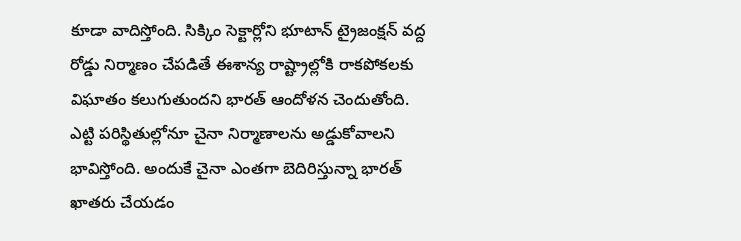కూడా వాదిస్తోంది. సిక్కిం సెక్టార్లోని భూటాన్ ట్రైజంక్షన్ వద్ద రోడ్డు నిర్మాణం చేపడితే ఈశాన్య రాష్ట్రాల్లోకి రాకపోకలకు విఘాతం కలుగుతుందని భారత్ ఆందోళన చెందుతోంది. ఎట్టి పరిస్థితుల్లోనూ చైనా నిర్మాణాలను అడ్డుకోవాలని భావిస్తోంది. అందుకే చైనా ఎంతగా బెదిరిస్తున్నా భారత్ ఖాతరు చేయడం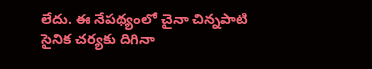లేదు. ఈ నేపథ్యంలో చైనా చిన్నపాటి సైనిక చర్యకు దిగినా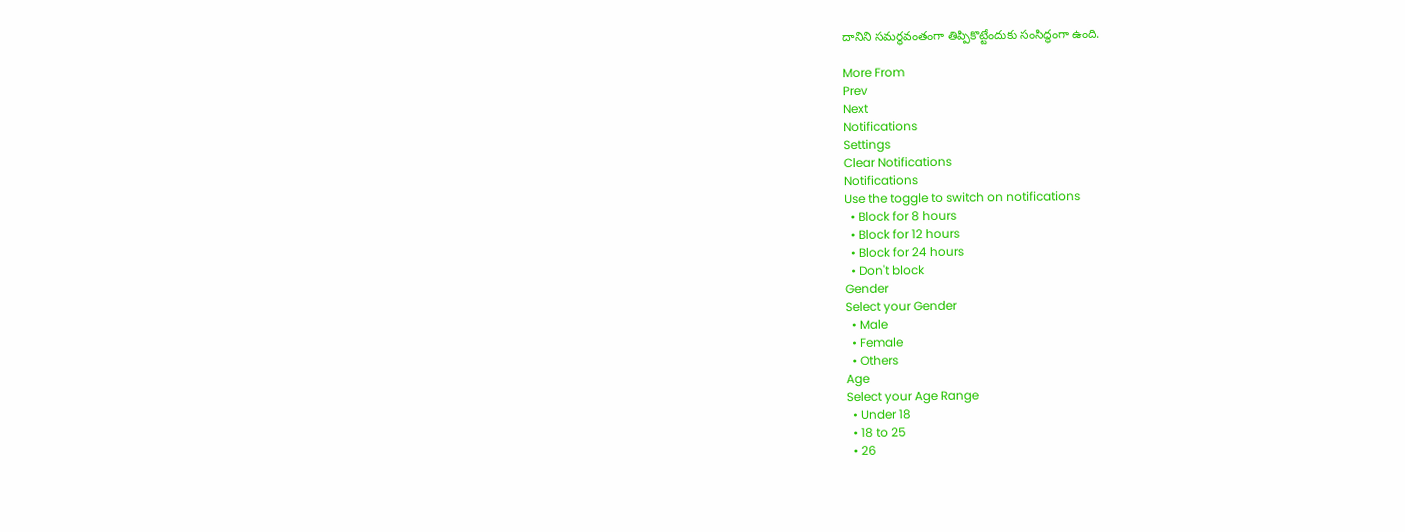దానిని సమర్థవంతంగా తిప్పికొట్టేందుకు సంసిద్ధంగా ఉంది.

More From
Prev
Next
Notifications
Settings
Clear Notifications
Notifications
Use the toggle to switch on notifications
  • Block for 8 hours
  • Block for 12 hours
  • Block for 24 hours
  • Don't block
Gender
Select your Gender
  • Male
  • Female
  • Others
Age
Select your Age Range
  • Under 18
  • 18 to 25
  • 26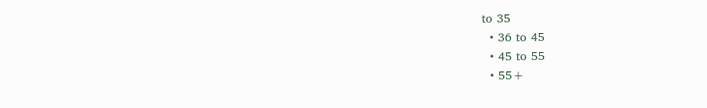to 35
  • 36 to 45
  • 45 to 55
  • 55+